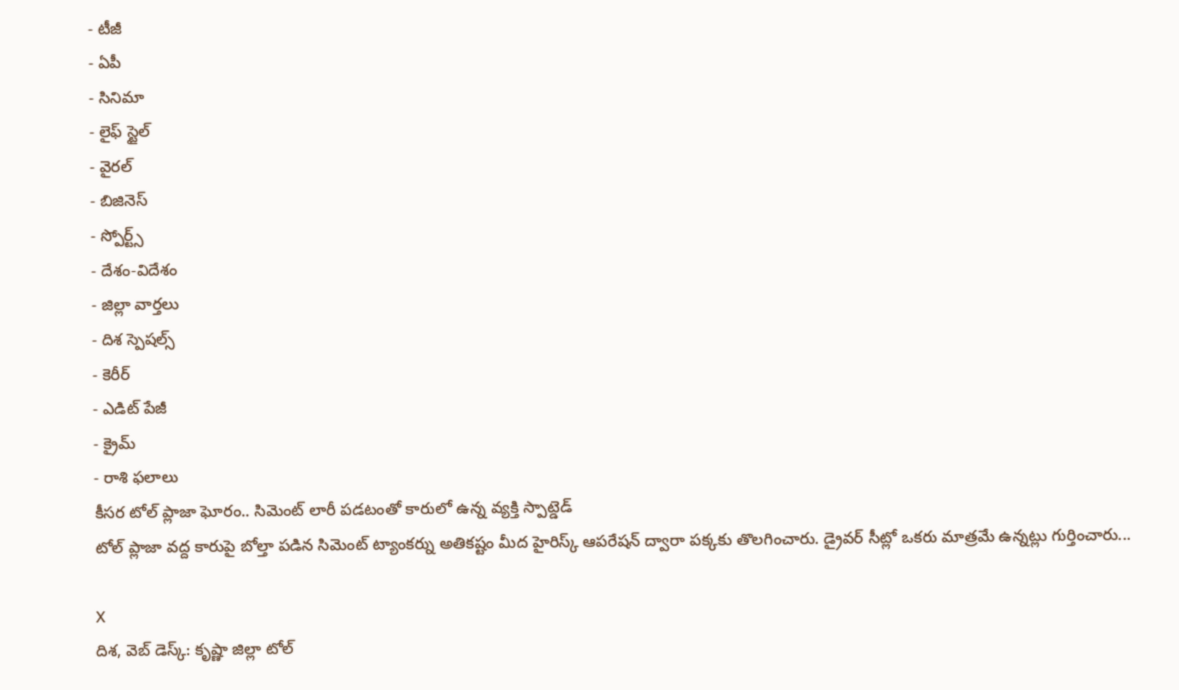- టీజీ
- ఏపీ
- సినిమా
- లైఫ్ స్టైల్
- వైరల్
- బిజినెస్
- స్పోర్ట్స్
- దేశం-విదేశం
- జిల్లా వార్తలు
- దిశ స్పెషల్స్
- కెరీర్
- ఎడిట్ పేజీ
- క్రైమ్
- రాశి ఫలాలు
కీసర టోల్ ప్లాజా ఘోరం.. సిమెంట్ లారీ పడటంతో కారులో ఉన్న వ్యక్తి స్పాట్డెడ్
టోల్ ప్లాజా వద్ద కారుపై బోల్తా పడిన సిమెంట్ ట్యాంకర్ను అతికష్టం మీద హైరిస్క్ ఆపరేషన్ ద్వారా పక్కకు తొలగించారు. డ్రైవర్ సీట్లో ఒకరు మాత్రమే ఉన్నట్లు గుర్తించారు...

X
దిశ, వెబ్ డెస్క్: కృష్ణా జిల్లా టోల్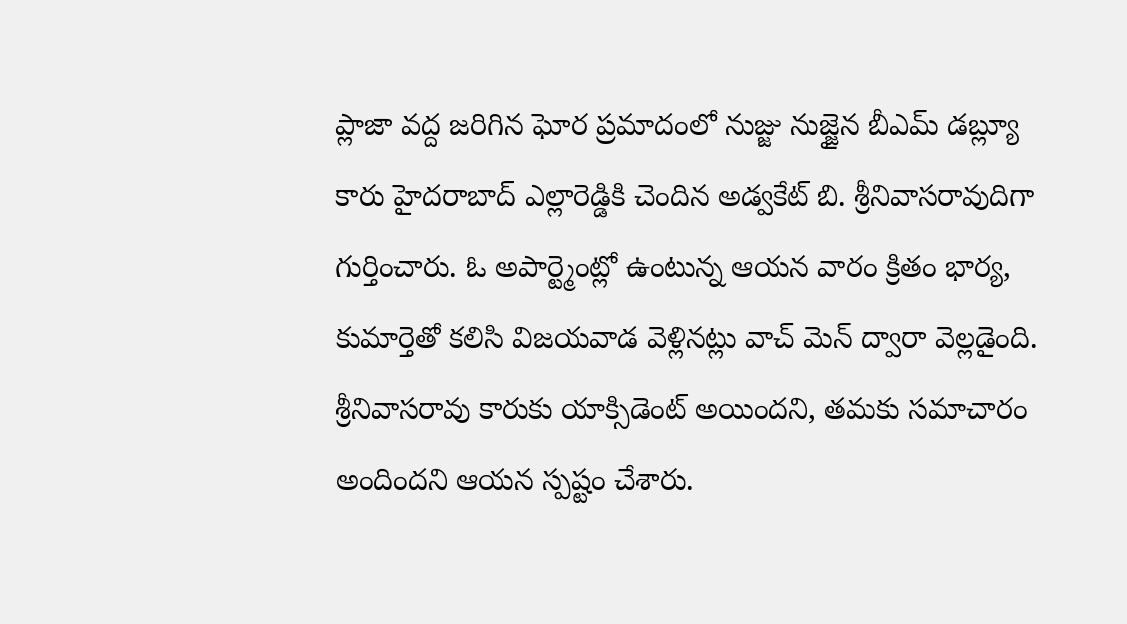ప్లాజా వద్ద జరిగిన ఘోర ప్రమాదంలో నుజ్జు నుజ్జైన బీఎమ్ డబ్ల్యూ కారు హైదరాబాద్ ఎల్లారెడ్డికి చెందిన అడ్వకేట్ బి. శ్రీనివాసరావుదిగా గుర్తించారు. ఓ అపార్ట్మెంట్లో ఉంటున్న ఆయన వారం క్రితం భార్య, కుమార్తెతో కలిసి విజయవాడ వెళ్లినట్లు వాచ్ మెన్ ద్వారా వెల్లడైంది. శ్రీనివాసరావు కారుకు యాక్సిడెంట్ అయిందని, తమకు సమాచారం అందిందని ఆయన స్పష్టం చేశారు.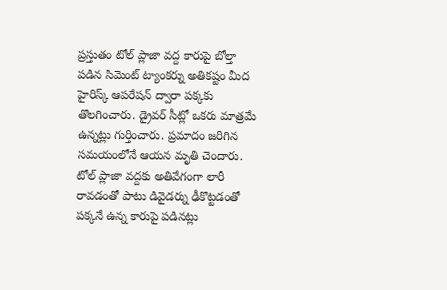ప్రస్తుతం టోల్ ప్లాజా వద్ద కారుపై బోల్తా పడిన సిమెంట్ ట్యాంకర్ను అతికష్టం మీద హైరిస్క్ ఆపరేషన్ ద్వారా పక్కకు తొలగించారు. డ్రైవర్ సీట్లో ఒకరు మాత్రమే ఉన్నట్లు గుర్తించారు. ప్రమాదం జరిగిన సమయంలోనే ఆయన మృతి చెందారు. టోల్ ప్లాజా వద్దకు అతివేగంగా లారీ రావడంతో పాటు డివైడర్ను ఢీకొట్టడంతో పక్కనే ఉన్న కారుపై పడినట్లు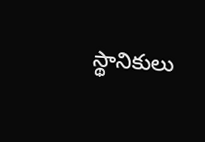స్థానికులు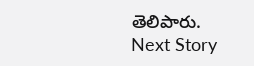తెలిపారు.
Next Story